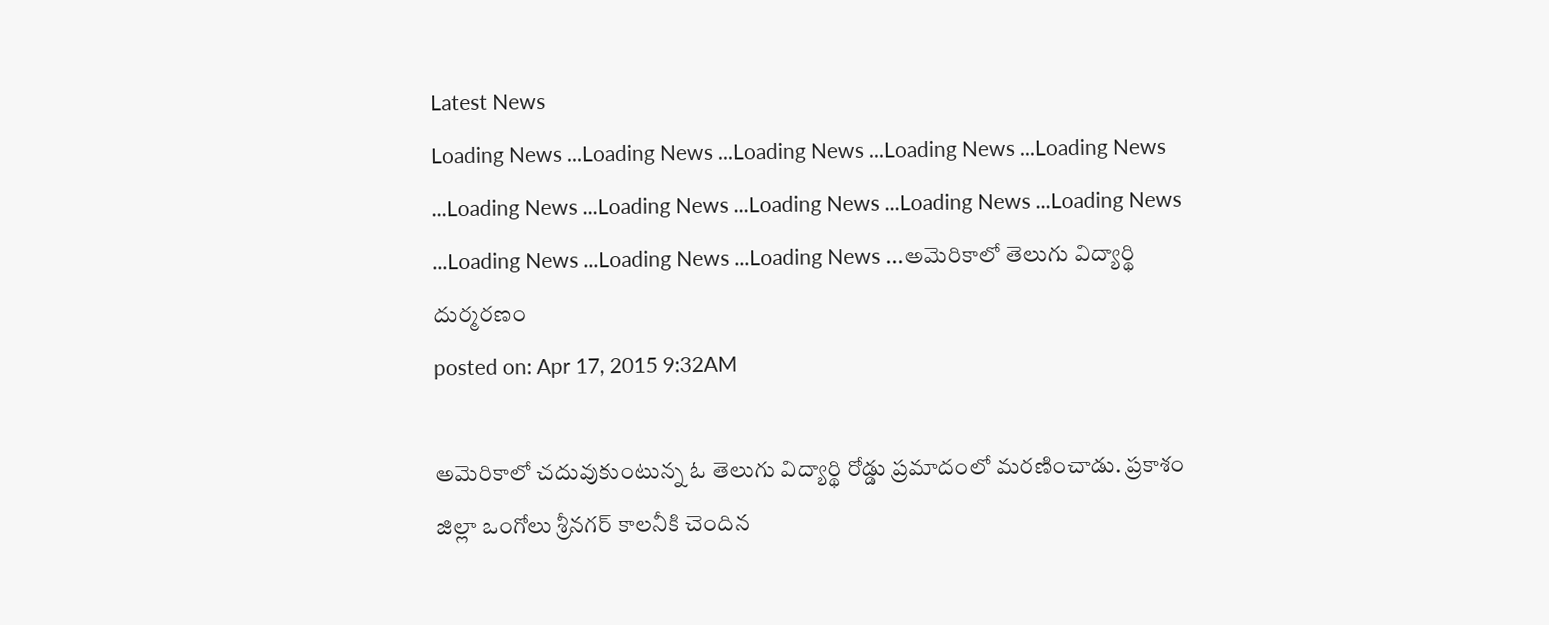Latest News
Loading News ...Loading News ...Loading News ...Loading News ...Loading News ...Loading News ...Loading News ...Loading News ...Loading News ...Loading News ...Loading News ...Loading News ...Loading News ...అమెరికాలో తెలుగు విద్యార్థి దుర్మరణం
posted on: Apr 17, 2015 9:32AM

అమెరికాలో చదువుకుంటున్న ఓ తెలుగు విద్యార్థి రోడ్డు ప్రమాదంలో మరణించాడు. ప్రకాశం జిల్లా ఒంగోలు శ్రీనగర్ కాలనీకి చెందిన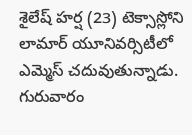శైలేష్ హర్ష (23) టెక్సాస్లోని లామార్ యూనివర్సిటీలో ఎమ్మెస్ చదువుతున్నాడు. గురువారం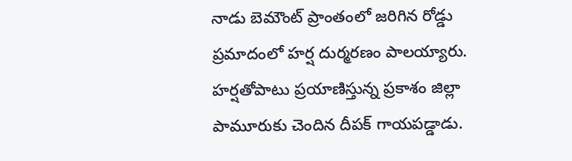నాడు బెమౌంట్ ప్రాంతంలో జరిగిన రోడ్డు ప్రమాదంలో హర్ష దుర్మరణం పాలయ్యారు. హర్షతోపాటు ప్రయాణిస్తున్న ప్రకాశం జిల్లా పామూరుకు చెందిన దీపక్ గాయపడ్డాడు.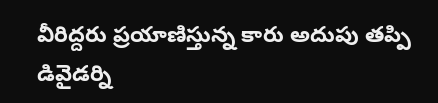వీరిద్దరు ప్రయాణిస్తున్న కారు అదుపు తప్పి డివైడర్ని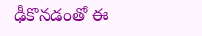ఢీకొనడంతో ఈ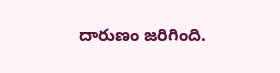దారుణం జరిగింది.